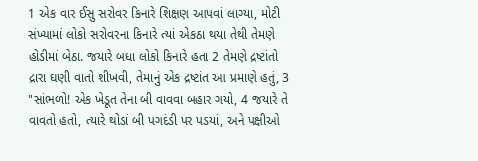1 એક વાર ઈસુ સરોવર કિનારે શિક્ષણ આપવાં લાગ્યા, મોટી સંખ્યામાં લોકો સરોવરના કિનારે ત્યાં એકઠા થયા તેથી તેમણે હોડીમાં બેઠા. જયારે બધા લોકો કિનારે હતા 2 તેમણે દ્રષ્ટાંતો દ્રારા ઘણી વાતો શીખવી, તેમાનું એક દ્રષ્ટાંત આ પ્રમાણે હતું, 3 "સાંભળો! એક ખેડૂત તેના બી વાવવા બહાર ગયો, 4 જયારે તે વાવતો હતો, ત્યારે થોડાં બી પગદંડી પર પડયાં, અને પક્ષીઓ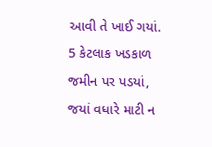આવી તે ખાઈ ગયાં. 5 કેટલાક ખડકાળ જમીન પર પડયાં, જયાં વધારે માટી ન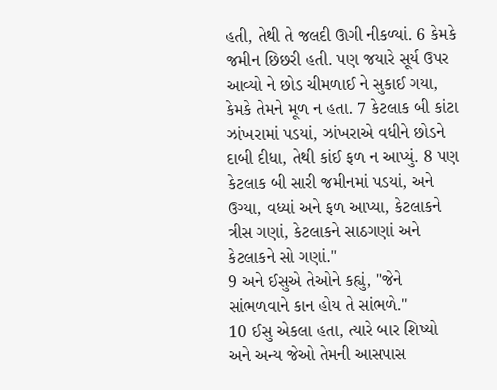હતી, તેથી તે જલદી ઊગી નીકળ્યાં. 6 કેમકે જમીન છિછરી હતી. પણ જયારે સૂર્ય ઉપર આવ્યો ને છોડ ચીમળાઈ ને સુકાઈ ગયા, કેમકે તેમને મૂળ ન હતા. 7 કેટલાક બી કાંટા ઝાંખરામાં પડયાં, ઝાંખરાએ વધીને છોડને દાબી દીધા, તેથી કાંઈ ફળ ન આપ્યું. 8 પણ કેટલાક બી સારી જમીનમાં પડયાં, અને ઉગ્યા, વધ્યાં અને ફળ આપ્યા, કેટલાકને ત્રીસ ગણાં, કેટલાકને સાઠગણાં અને કેટલાકને સો ગણાં."
9 અને ઈસુએ તેઓને કહ્યું, "જેને સાંભળવાને કાન હોય તે સાંભળે."
10 ઈસુ એકલા હતા, ત્યારે બાર શિષ્યો અને અન્ય જેઓ તેમની આસપાસ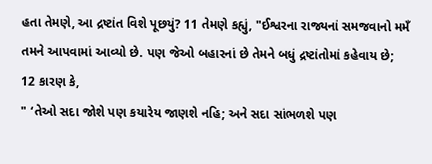હતા તેમણે, આ દ્રષ્ટાંત વિશે પૂછયું? 11 તેમણે કહ્યું, "ઈશ્વરના રાજ્યનાં સમજવાનો મમઁ તમને આપવામાં આવ્યો છે. પણ જેઓ બહારનાં છે તેમને બધું દ્રષ્ટાંતોમાં કહેવાય છે; 12 કારણ કે,
" ‘તેઓ સદા જોશે પણ કયારેય જાણશે નહિ; અને સદા સાંભળશે પણ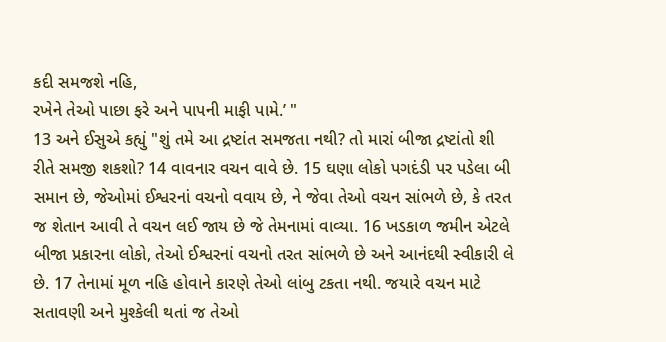કદી સમજશે નહિ,
રખેને તેઓ પાછા ફરે અને પાપની માફી પામે.’ "
13 અને ઈસુએ કહ્યું "શું તમે આ દ્રષ્ટાંત સમજતા નથી? તો મારાં બીજા દ્રષ્ટાંતો શી રીતે સમજી શકશો? 14 વાવનાર વચન વાવે છે. 15 ઘણા લોકો પગદંડી પર પડેલા બી સમાન છે, જેઓમાં ઈશ્વરનાં વચનો વવાય છે, ને જેવા તેઓ વચન સાંભળે છે, કે તરત જ શેતાન આવી તે વચન લઈ જાય છે જે તેમનામાં વાવ્યા. 16 ખડકાળ જમીન એટલે બીજા પ્રકારના લોકો, તેઓ ઈશ્વરનાં વચનો તરત સાંભળે છે અને આનંદથી સ્વીકારી લે છે. 17 તેનામાં મૂળ નહિ હોવાને કારણે તેઓ લાંબુ ટકતા નથી. જયારે વચન માટે સતાવણી અને મુશ્કેલી થતાં જ તેઓ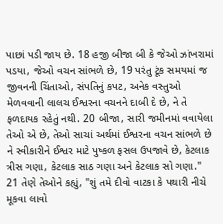પાછાં પડી જાય છે. 18 હજી બીજા બી કે જેઓ ઝાંખરામાં પડયા, જેઓ વચન સાંભળે છે, 19 પરંતુ ટૂંક સમયમાં જ જીવનની ચિંતાઓ, સંપતિનું કપટ, અનેક વસ્તુઓ મેળવવાની લાલચ ઈશ્વરના વચનને દાબી દે છે, ને તે ફળદાયક રહેતું નથી. 20 બીજા, સારી જમીનમાં વવાયેલા તેઓ એ છે, તેઓ સાચાં અર્થમાં ઈશ્વરના વચન સાંભળે છે ને સ્વીકારીને ઈશ્વર માટે પુષ્કળ ફસલ ઉપજાવે છે, કેટલાક ત્રીસ ગણા, કેટલાક સાઠ ગણા અને કેટલાક સો ગણા."
21 તેણે તેઓને કહ્યું, "શું તમે દીવો વાટકા કે પથારી નીચે મૂકવા લાવો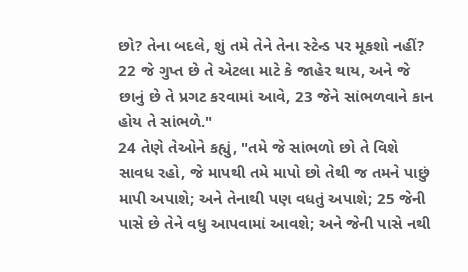છો? તેના બદલે, શું તમે તેને તેના સ્ટેન્ડ પર મૂકશો નહીં? 22 જે ગુપ્ત છે તે એટલા માટે કે જાહેર થાય, અને જે છાનું છે તે પ્રગટ કરવામાં આવે, 23 જેને સાંભળવાને કાન હોય તે સાંભળે."
24 તેણે તેઓને કહ્યું, "તમે જે સાંભળો છો તે વિશે સાવધ રહો, જે માપથી તમે માપો છો તેથી જ તમને પાછું માપી અપાશે; અને તેનાથી પણ વધતું અપાશે; 25 જેની પાસે છે તેને વધુ આપવામાં આવશે; અને જેની પાસે નથી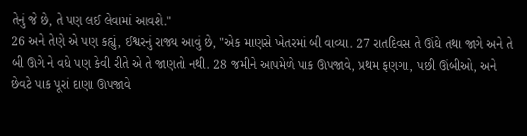તેનું જે છે, તે પણ લઈ લેવામાં આવશે."
26 અને તેણે એ પણ કહ્યું, ઈશ્વરનું રાજ્ય આવું છે, "એક માણસે ખેતરમાં બી વાવ્યા. 27 રાતદિવસ તે ઊંઘે તથા જાગે અને તે બી ઊગે ને વધે પણ કેવી રીતે એ તે જાણતો નથી. 28 જમીને આપમેળે પાક ઊપજાવે, પ્રથમ ફણગા, પછી ઊંબીઓ, અને છેવટે પાક પૂરાં દાણા ઊપજાવે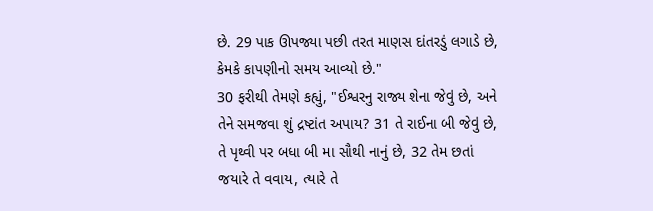છે. 29 પાક ઊપજ્યા પછી તરત માણસ દાંતરડું લગાડે છે, કેમકે કાપણીનો સમય આવ્યો છે."
30 ફરીથી તેમણે કહ્યું, "ઈશ્વરનુ રાજ્ય શેના જેવું છે, અને તેને સમજવા શું દ્રષ્ટાંત અપાય? 31 તે રાઈના બી જેવું છે, તે પૃથ્વી પર બધા બી મા સૌથી નાનું છે, 32 તેમ છતાં જયારે તે વવાય, ત્યારે તે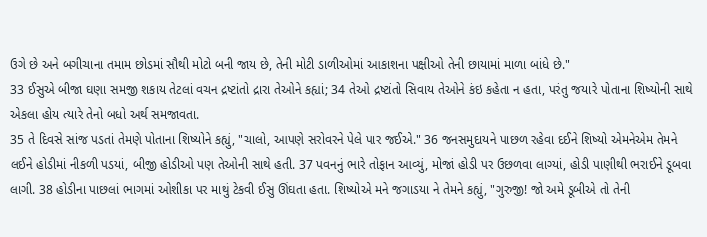ઉગે છે અને બગીચાના તમામ છોડમાં સૌથી મોટો બની જાય છે, તેની મોટી ડાળીઓમાં આકાશના પક્ષીઓ તેની છાયામાં માળા બાંધે છે."
33 ઈસુએ બીજા ઘણા સમજી શકાય તેટલાં વચન દ્રષ્ટાંતો દ્રારા તેઓને કહ્યાં; 34 તેઓ દ્રષ્ટાંતો સિવાય તેઓને કંઇ કહેતા ન હતા, પરંતુ જયારે પોતાના શિષ્યોની સાથે એકલા હોય ત્યારે તેનો બધો અર્થ સમજાવતા.
35 તે દિવસે સાંજ પડતાં તેમણે પોતાના શિષ્યોને કહ્યું, "ચાલો, આપણે સરોવરને પેલે પાર જઈએ." 36 જનસમુદાયને પાછળ રહેવા દઈને શિષ્યો એમનેએમ તેમને લઈને હોડીમાં નીકળી પડયાં, બીજી હોડીઓ પણ તેઓની સાથે હતી. 37 પવનનું ભારે તોફાન આવ્યું, મોજાં હોડી પર ઉછળવા લાગ્યાં, હોડી પાણીથી ભરાઈને ડૂબવા લાગી. 38 હોડીના પાછલાં ભાગમાં ઓશીકા પર માથું ટેકવી ઈસુ ઊંઘતા હતા. શિષ્યોએ મને જગાડયા ને તેમને કહ્યું, "ગુરુજી! જો અમે ડૂબીએ તો તેની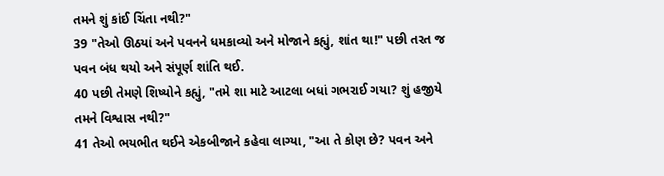તમને શું કાંઈ ચિંતા નથી?"
39 "તેઓ ઊઠયાં અને પવનને ધમકાવ્યો અને મોજાને કહ્યું, શાંત થા!" પછી તરત જ પવન બંધ થયો અને સંપૂર્ણ શાંતિ થઈ.
40 પછી તેમણે શિષ્યોને કહ્યું, "તમે શા માટે આટલા બધાં ગભરાઈ ગયા? શું હજીયે તમને વિશ્વાસ નથી?"
41 તેઓ ભયભીત થઈને એકબીજાને કહેવા લાગ્યા, "આ તે કોણ છે? પવન અને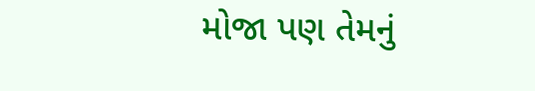મોજા પણ તેમનું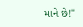માને છે!"